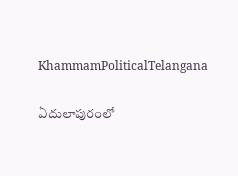KhammamPoliticalTelangana

ఏదులాపురంలో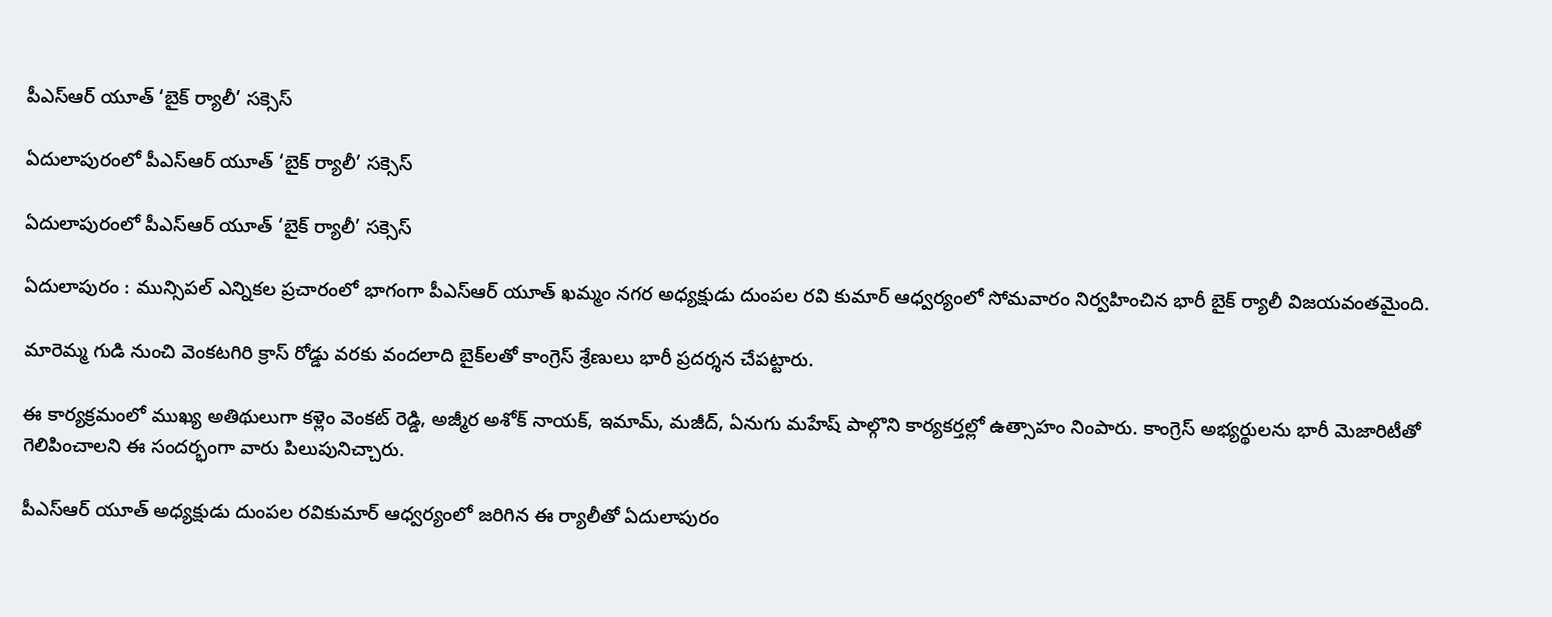పీఎస్ఆర్ యూత్ ‘బైక్ ర్యాలీ’ సక్సెస్

ఏదులాపురంలో పీఎస్ఆర్ యూత్ ‘బైక్ ర్యాలీ’ సక్సెస్

ఏదులాపురంలో పీఎస్ఆర్ యూత్ ‘బైక్ ర్యాలీ’ సక్సెస్

ఏదులాపురం : మున్సిపల్ ఎన్నికల ప్రచారంలో భాగంగా పీఎస్ఆర్ యూత్ ఖమ్మం నగర అధ్యక్షుడు దుంపల రవి కుమార్ ఆధ్వర్యంలో సోమవారం నిర్వహించిన భారీ బైక్ ర్యాలీ విజయవంతమైంది.

మారెమ్మ గుడి నుంచి వెంకటగిరి క్రాస్ రోడ్డు వరకు వందలాది బైక్‌లతో కాంగ్రెస్ శ్రేణులు భారీ ప్రదర్శన చేపట్టారు.

ఈ కార్యక్రమంలో ముఖ్య అతిథులుగా కళ్లెం వెంకట్ రెడ్డి, అజ్మీర అశోక్ నాయక్, ఇమామ్, మజీద్, ఏనుగు మహేష్ పాల్గొని కార్యకర్తల్లో ఉత్సాహం నింపారు. కాంగ్రెస్ అభ్యర్థులను భారీ మెజారిటీతో గెలిపించాలని ఈ సందర్భంగా వారు పిలుపునిచ్చారు.

పీఎస్ఆర్ యూత్ అధ్యక్షుడు దుంపల రవికుమార్ ఆధ్వర్యంలో జరిగిన ఈ ర్యాలీతో ఏదులాపురం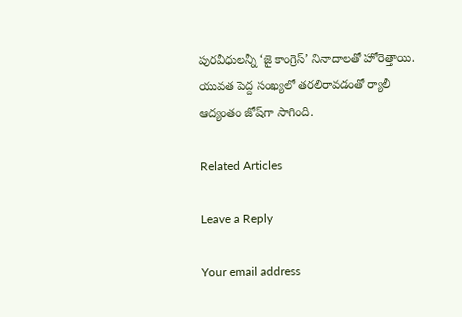పురవీధులన్నీ ‘జై కాంగ్రెస్’ నినాదాలతో హోరెత్తాయి. యువత పెద్ద సంఖ్యలో తరలిరావడంతో ర్యాలీ ఆద్యంతం జోష్‌గా సాగింది.

Related Articles

Leave a Reply

Your email address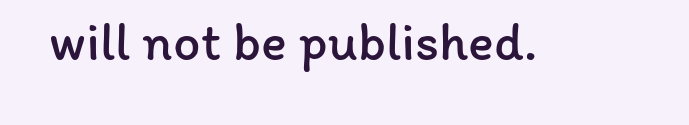will not be published.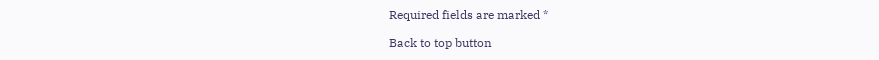Required fields are marked *

Back to top button